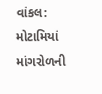વાંકલ: મોટામિયાં માંગરોળની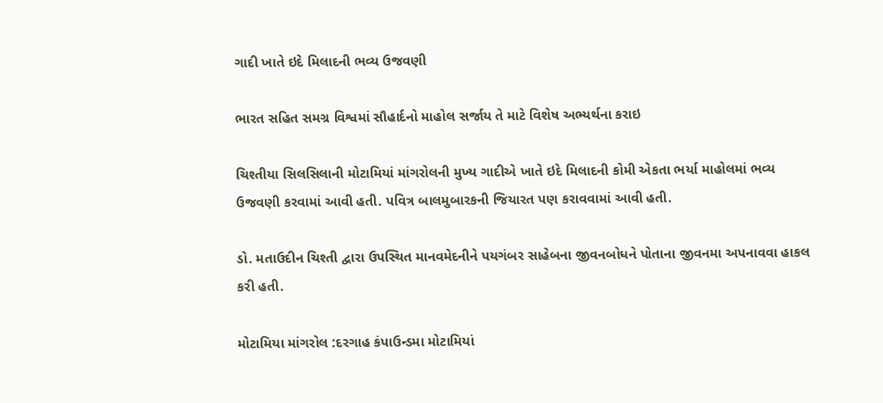ગાદી ખાતે ઇદે મિલાદની ભવ્ય ઉજવણી

ભારત સહિત સમગ્ર વિશ્વમાં સૌહાર્દનો માહોલ સર્જાય તે માટે વિશેષ અભ્યર્થના કરાઇ

ચિશ્તીયા સિલસિલાની મોટામિયાં માંગરોલની મુખ્ય ગાદીએ ખાતે ઇદે મિલાદની કોમી એકતા ભર્યા માહોલમાં ભવ્ય ઉજવણી કરવામાં આવી હતી. પવિત્ર બાલમુબારકની જિયારત પણ કરાવવામાં આવી હતી.

ડો. મતાઉદીન ચિશ્તી દ્વારા ઉપસ્થિત માનવમેદનીને પયગંબર સાહેબના જીવનબોધને પોતાના જીવનમા અપનાવવા હાકલ કરી હતી.

મોટામિયા માંગરોલ :દરગાહ કંપાઉન્ડમા મોટામિયાં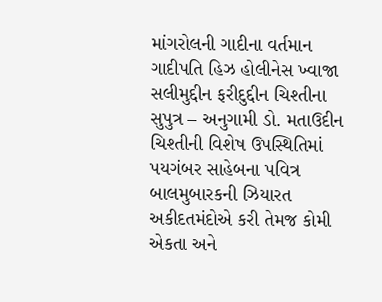માંગરોલની ગાદીના વર્તમાન ગાદીપતિ હિઝ હોલીનેસ ખ્વાજા સલીમુદ્દીન ફરીદુદ્દીન ચિશ્તીના સુપુત્ર – અનુગામી ડો. મતાઉદીન ચિશ્તીની વિશેષ ઉપસ્થિતિમાં પયગંબર સાહેબના પવિત્ર બાલમુબારકની ઝિયારત અકીદતમંદોએ કરી તેમજ કોમી એકતા અને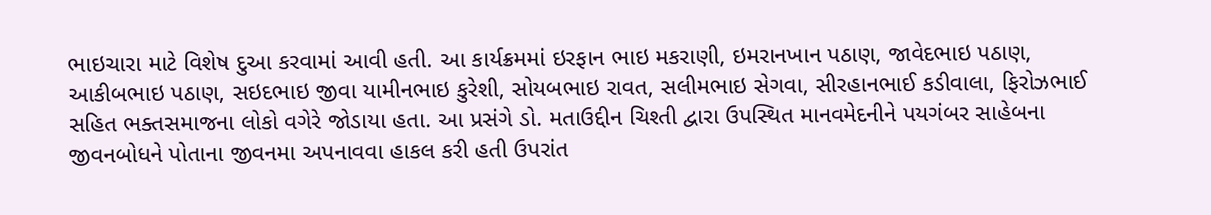ભાઇચારા માટે વિશેષ દુઆ કરવામાં આવી હતી. આ કાર્યક્રમમાં ઇરફાન ભાઇ મકરાણી, ઇમરાનખાન પઠાણ, જાવેદભાઇ પઠાણ, આકીબભાઇ પઠાણ, સઇદભાઇ જીવા યામીનભાઇ કુરેશી, સોયબભાઇ રાવત, સલીમભાઇ સેગવા, સીરહાનભાઈ કડીવાલા, ફિરોઝભાઈ સહિત ભક્તસમાજના લોકો વગેરે જોડાયા હતા. આ પ્રસંગે ડો. મતાઉદ્દીન ચિશ્તી દ્વારા ઉપસ્થિત માનવમેદનીને પયગંબર સાહેબના જીવનબોધને પોતાના જીવનમા અપનાવવા હાકલ કરી હતી ઉપરાંત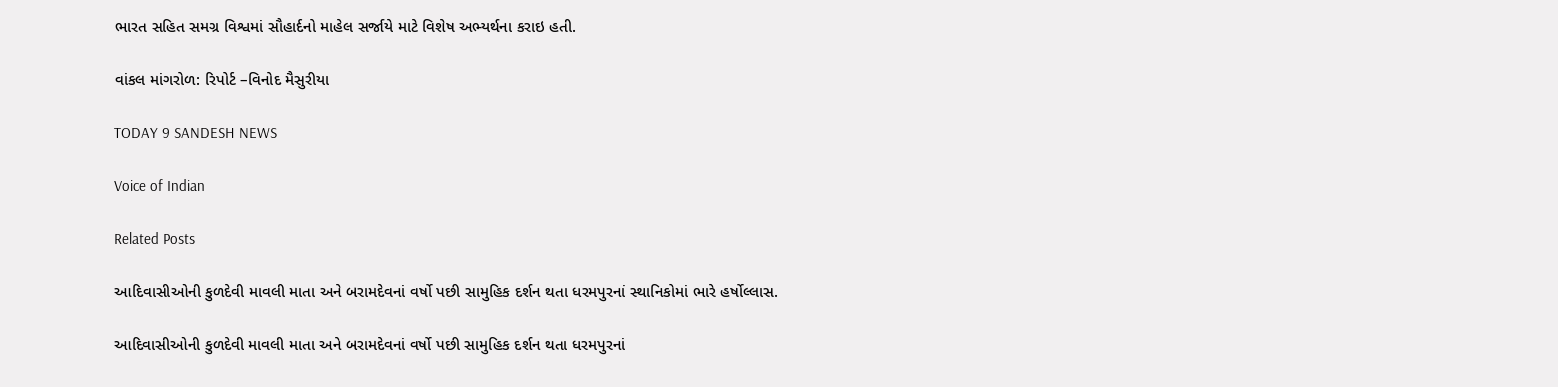ભારત સહિત સમગ્ર વિશ્વમાં સૌહાર્દનો માહેલ સર્જાયે માટે વિશેષ અભ્યર્થના કરાઇ હતી.

વાંકલ માંગરોળ: રિપોર્ટ –વિનોદ મૈસુરીયા

TODAY 9 SANDESH NEWS

Voice of Indian

Related Posts

આદિવાસીઓની કુળદેવી માવલી માતા અને બરામદેવનાં વર્ષો પછી સામુહિક દર્શન થતા ધરમપુરનાં સ્થાનિકોમાં ભારે હર્ષોલ્લાસ.

આદિવાસીઓની કુળદેવી માવલી માતા અને બરામદેવનાં વર્ષો પછી સામુહિક દર્શન થતા ધરમપુરનાં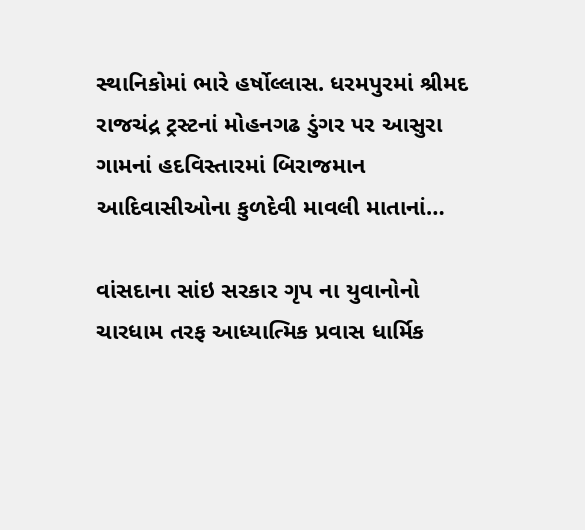સ્થાનિકોમાં ભારે હર્ષોલ્લાસ. ધરમપુરમાં શ્રીમદ રાજચંદ્ર ટ્રસ્ટનાં મોહનગઢ ડુંગર પર આસુરા ગામનાં હદવિસ્તારમાં બિરાજમાન આદિવાસીઓના કુળદેવી માવલી માતાનાં…

વાંસદાના સાંઇ સરકાર ગૃપ ના યુવાનોનો ચારધામ તરફ આધ્યાત્મિક પ્રવાસ ધાર્મિક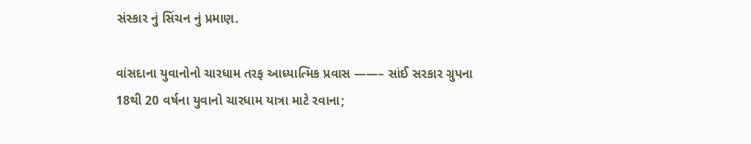સંસ્કાર નું સિંચન નું પ્રમાણ.

વાંસદાના યુવાનોનો ચારધામ તરફ આધ્યાત્મિક પ્રવાસ ——– સાંઈ સરકાર ગ્રુપના 18થી 20 વર્ષના યુવાનો ચારધામ યાત્રા માટે રવાના;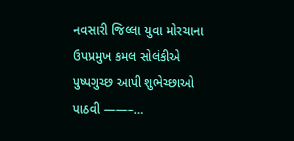નવસારી જિલ્લા યુવા મોરચાના ઉપપ્રમુખ કમલ સોલંકીએ પુષ્પગુચ્છ આપી શુભેચ્છાઓ પાઠવી ——–…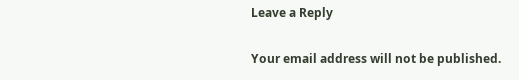Leave a Reply

Your email address will not be published.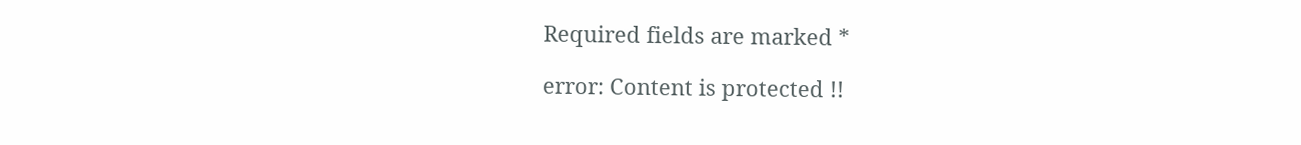Required fields are marked *

error: Content is protected !!